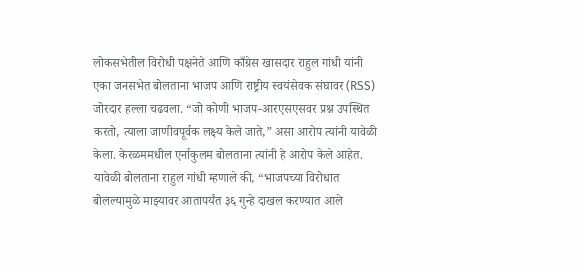लोकसभेतील विरोधी पक्षनेते आणि काँग्रेस खासदार राहुल गांधी यांनी एका जनसभेत बोलताना भाजप आणि राष्ट्रीय स्वयंसेवक संघावर (RSS) जोरदार हल्ला चढवला. “जो कोणी भाजप-आरएसएसवर प्रश्न उपस्थित करतो, त्याला जाणीवपूर्वक लक्ष्य केले जाते,” असा आरोप त्यांनी यावेळी केला. केरळममधील एर्नाकुलम बोलताना त्यांनी हे आरोप केले आहेत.
यावेळी बोलताना राहुल गांधी म्हणाले की, “भाजपच्या विरोधात बोलल्यामुळे माझ्यावर आतापर्यंत ३६ गुन्हे दाखल करण्यात आले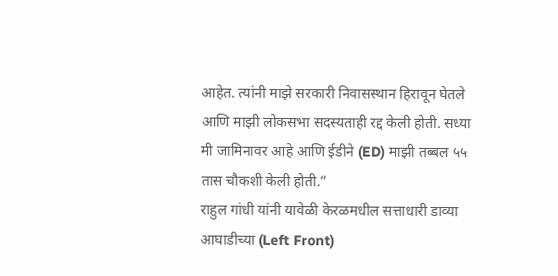आहेत. त्यांनी माझे सरकारी निवासस्थान हिरावून घेतले आणि माझी लोकसभा सदस्यताही रद्द केली होती. सध्या मी जामिनावर आहे आणि ईडीने (ED) माझी तब्बल ५५ तास चौकशी केली होती.”
राहुल गांधी यांनी यावेळी केरळमधील सत्ताधारी डाव्या आघाडीच्या (Left Front)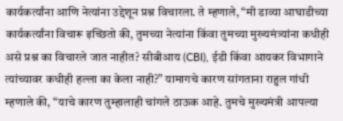कार्यकर्त्यांना आणि नेत्यांना उद्देशून प्रश्न विचारला. ते म्हणाले, “मी डाव्या आघाडीच्या कार्यकर्त्यांना विचारू इच्छितो की, तुमच्या नेत्यांना किंवा तुमच्या मुख्यमंत्र्यांना कधीही असे प्रश्न का विचारले जात नाहीत? सीबीआय (CBI), ईडी किंवा आयकर विभागाने त्यांच्यावर कधीही हल्ला का केला नाही?” यामागचे कारण सांगताना राहुल गांधी म्हणाले की, “याचे कारण तुम्हालाही चांगले ठाऊक आहे. तुमचे मुख्यमंत्री आपल्या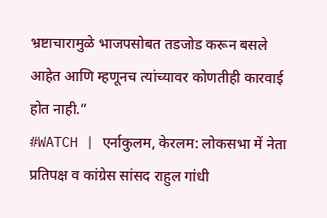भ्रष्टाचारामुळे भाजपसोबत तडजोड करून बसले आहेत आणि म्हणूनच त्यांच्यावर कोणतीही कारवाई होत नाही.”
#WATCH | एर्नाकुलम, केरलम: लोकसभा में नेता प्रतिपक्ष व कांग्रेस सांसद राहुल गांधी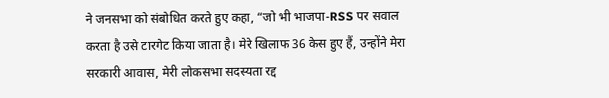ने जनसभा को संबोधित करते हुए कहा, “जो भी भाजपा-RSS पर सवाल करता है उसे टारगेट किया जाता है। मेरे खिलाफ 36 केस हुए हैं, उन्होंने मेरा सरकारी आवास, मेरी लोकसभा सदस्यता रद्द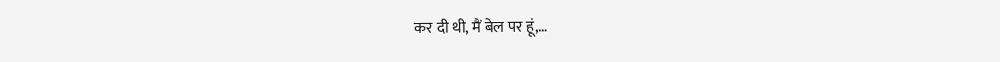कर दी थी, मैं बेल पर हूं,…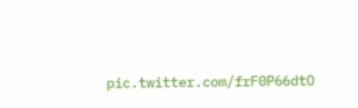pic.twitter.com/frF0P66dtO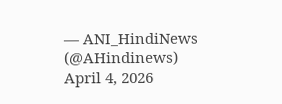— ANI_HindiNews (@AHindinews) April 4, 2026